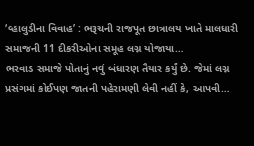‘વ્હાલુડીના વિવાહ’ : ભરૂચની રાજપૂત છાત્રાલય ખાતે માલધારી સમાજની 11 દીકરીઓના સમૂહ લગ્ન યોજાયા…
ભરવાડ સમાજે પોતાનું નવું બંધારણ તૈયાર કર્યું છે. જેમાં લગ્ન પ્રસંગમાં કોઈપણ જાતની પહેરામણી લેવી નહીં કે, આપવી…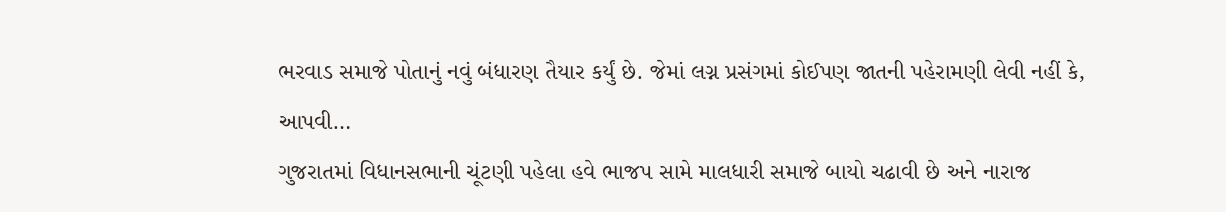ભરવાડ સમાજે પોતાનું નવું બંધારણ તૈયાર કર્યું છે. જેમાં લગ્ન પ્રસંગમાં કોઈપણ જાતની પહેરામણી લેવી નહીં કે, આપવી…
ગુજરાતમાં વિધાનસભાની ચૂંટણી પહેલા હવે ભાજપ સામે માલધારી સમાજે બાયો ચઢાવી છે અને નારાજ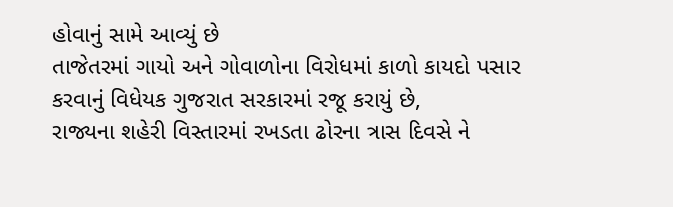હોવાનું સામે આવ્યું છે
તાજેતરમાં ગાયો અને ગોવાળોના વિરોધમાં કાળો કાયદો પસાર કરવાનું વિધેયક ગુજરાત સરકારમાં રજૂ કરાયું છે,
રાજ્યના શહેરી વિસ્તારમાં રખડતા ઢોરના ત્રાસ દિવસે ને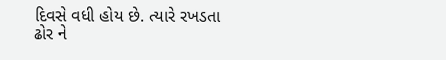દિવસે વધી હોય છે. ત્યારે રખડતા ઢોર ને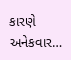કારણે અનેકવાર…